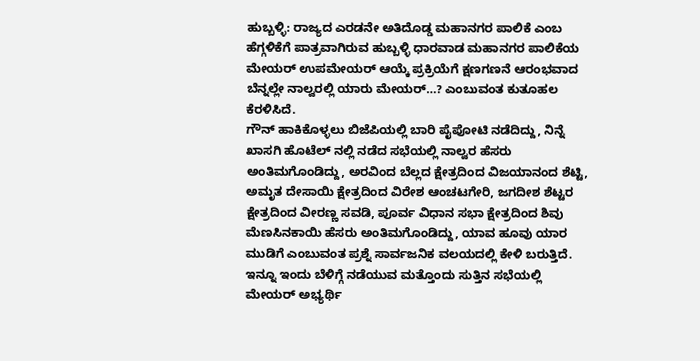ಹುಬ್ಬಳ್ಳಿ: ರಾಜ್ಯದ ಎರಡನೇ ಅತಿದೊಡ್ಡ ಮಹಾನಗರ ಪಾಲಿಕೆ ಎಂಬ ಹೆಗ್ಗಳಿಕೆಗೆ ಪಾತ್ರವಾಗಿರುವ ಹುಬ್ಬಳ್ಳಿ ಧಾರವಾಡ ಮಹಾನಗರ ಪಾಲಿಕೆಯ ಮೇಯರ್ ಉಪಮೇಯರ್ ಆಯ್ಕೆ ಪ್ರಕ್ರಿಯೆಗೆ ಕ್ಷಣಗಣನೆ ಆರಂಭವಾದ ಬೆನ್ನಲ್ಲೇ ನಾಲ್ವರಲ್ಲಿ ಯಾರು ಮೇಯರ್…? ಎಂಬುವಂತ ಕುತೂಹಲ ಕೆರಳಿಸಿದೆ.
ಗೌನ್ ಹಾಕಿಕೊಳ್ಳಲು ಬಿಜೆಪಿಯಲ್ಲಿ ಬಾರಿ ಪೈಪೋಟಿ ನಡೆದಿದ್ದು, ನಿನ್ನೆ ಖಾಸಗಿ ಹೊಟೆಲ್ ನಲ್ಲಿ ನಡೆದ ಸಭೆಯಲ್ಲಿ ನಾಲ್ವರ ಹೆಸರು ಅಂತಿಮಗೊಂಡಿದ್ದು, ಅರವಿಂದ ಬೆಲ್ಲದ ಕ್ಷೇತ್ರದಿಂದ ವಿಜಯಾನಂದ ಶೆಟ್ಟಿ, ಅಮೃತ ದೇಸಾಯಿ ಕ್ಷೇತ್ರದಿಂದ ವಿರೇಶ ಆಂಚಟಗೇರಿ, ಜಗದೀಶ ಶೆಟ್ಟರ ಕ್ಷೇತ್ರದಿಂದ ವೀರಣ್ಣ ಸವಡಿ, ಪೂರ್ವ ವಿಧಾನ ಸಭಾ ಕ್ಷೇತ್ರದಿಂದ ಶಿವು ಮೆಣಸಿನಕಾಯಿ ಹೆಸರು ಅಂತಿಮಗೊಂಡಿದ್ದು, ಯಾವ ಹೂವು ಯಾರ ಮುಡಿಗೆ ಎಂಬುವಂತ ಪ್ರಶ್ನೆ ಸಾರ್ವಜನಿಕ ವಲಯದಲ್ಲಿ ಕೇಳಿ ಬರುತ್ತಿದೆ.
ಇನ್ನೂ ಇಂದು ಬೆಳಿಗ್ಗೆ ನಡೆಯುವ ಮತ್ತೊಂದು ಸುತ್ತಿನ ಸಭೆಯಲ್ಲಿ ಮೇಯರ್ ಅಭ್ಯರ್ಥಿ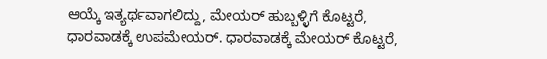ಆಯ್ಕೆ ಇತ್ಯರ್ಥವಾಗಲಿದ್ದು, ಮೇಯರ್ ಹುಬ್ಬಳ್ಳಿಗೆ ಕೊಟ್ಟರೆ, ಧಾರವಾಡಕ್ಕೆ ಉಪಮೇಯರ್. ಧಾರವಾಡಕ್ಕೆ ಮೇಯರ್ ಕೊಟ್ಟರೆ,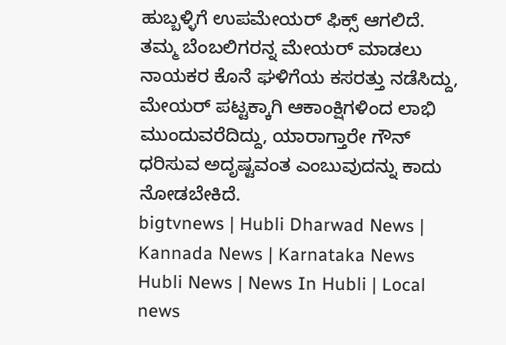ಹುಬ್ಬಳ್ಳಿಗೆ ಉಪಮೇಯರ್ ಫಿಕ್ಸ್ ಆಗಲಿದೆ.
ತಮ್ಮ ಬೆಂಬಲಿಗರನ್ನ ಮೇಯರ್ ಮಾಡಲು ನಾಯಕರ ಕೊನೆ ಘಳಿಗೆಯ ಕಸರತ್ತು ನಡೆಸಿದ್ದು, ಮೇಯರ್ ಪಟ್ಟಕ್ಕಾಗಿ ಆಕಾಂಕ್ಷಿಗಳಿಂದ ಲಾಭಿ ಮುಂದುವರೆದಿದ್ದು, ಯಾರಾಗ್ತಾರೇ ಗೌನ್ ಧರಿಸುವ ಅದೃಷ್ಟವಂತ ಎಂಬುವುದನ್ನು ಕಾದು ನೋಡಬೇಕಿದೆ.
bigtvnews | Hubli Dharwad News | Kannada News | Karnataka News Hubli News | News In Hubli | Local news